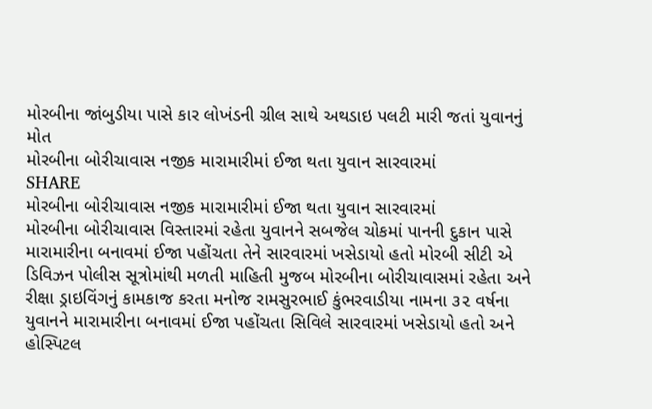મોરબીના જાંબુડીયા પાસે કાર લોખંડની ગ્રીલ સાથે અથડાઇ પલટી મારી જતાં યુવાનનું મોત
મોરબીના બોરીચાવાસ નજીક મારામારીમાં ઈજા થતા યુવાન સારવારમાં
SHARE
મોરબીના બોરીચાવાસ નજીક મારામારીમાં ઈજા થતા યુવાન સારવારમાં
મોરબીના બોરીચાવાસ વિસ્તારમાં રહેતા યુવાનને સબજેલ ચોકમાં પાનની દુકાન પાસે મારામારીના બનાવમાં ઈજા પહોંચતા તેને સારવારમાં ખસેડાયો હતો મોરબી સીટી એ ડિવિઝન પોલીસ સૂત્રોમાંથી મળતી માહિતી મુજબ મોરબીના બોરીચાવાસમાં રહેતા અને રીક્ષા ડ્રાઇવિંગનું કામકાજ કરતા મનોજ રામસુરભાઈ કુંભરવાડીયા નામના ૩૨ વર્ષના યુવાનને મારામારીના બનાવમાં ઈજા પહોંચતા સિવિલે સારવારમાં ખસેડાયો હતો અને હોસ્પિટલ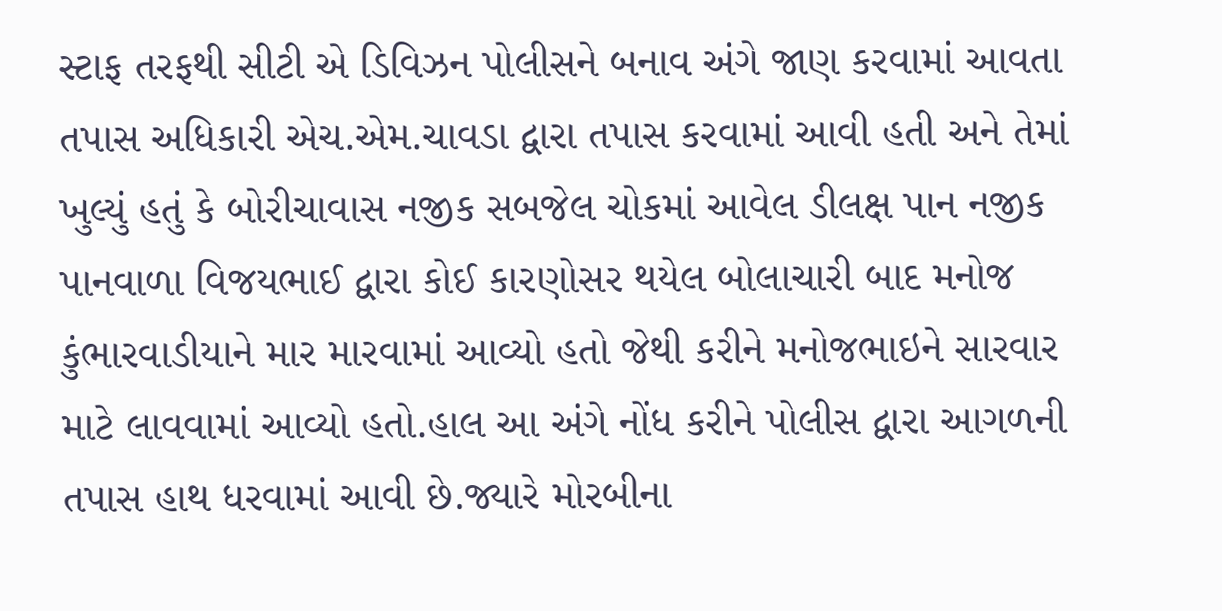સ્ટાફ તરફથી સીટી એ ડિવિઝન પોલીસને બનાવ અંગે જાણ કરવામાં આવતા તપાસ અધિકારી એચ.એમ.ચાવડા દ્વારા તપાસ કરવામાં આવી હતી અને તેમાં ખુલ્યું હતું કે બોરીચાવાસ નજીક સબજેલ ચોકમાં આવેલ ડીલક્ષ પાન નજીક પાનવાળા વિજયભાઈ દ્વારા કોઈ કારણોસર થયેલ બોલાચારી બાદ મનોજ કુંભારવાડીયાને માર મારવામાં આવ્યો હતો જેથી કરીને મનોજભાઇને સારવાર માટે લાવવામાં આવ્યો હતો.હાલ આ અંગે નોંધ કરીને પોલીસ દ્વારા આગળની તપાસ હાથ ધરવામાં આવી છે.જ્યારે મોરબીના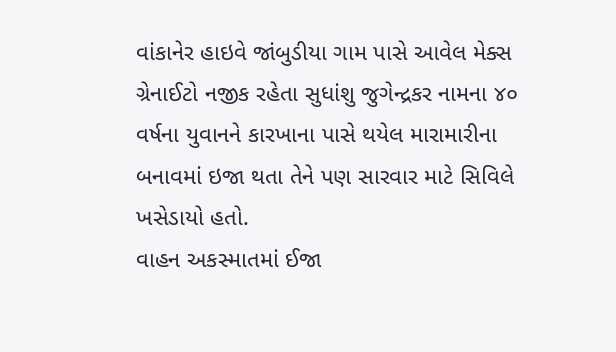વાંકાનેર હાઇવે જાંબુડીયા ગામ પાસે આવેલ મેક્સ ગ્રેનાઈટો નજીક રહેતા સુધાંશુ જુગેન્દ્રકર નામના ૪૦ વર્ષના યુવાનને કારખાના પાસે થયેલ મારામારીના બનાવમાં ઇજા થતા તેને પણ સારવાર માટે સિવિલે ખસેડાયો હતો.
વાહન અકસ્માતમાં ઈજા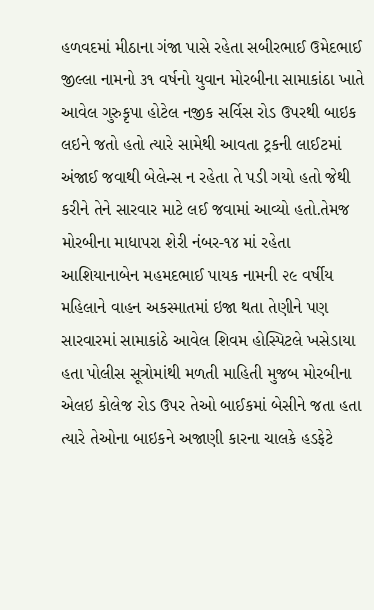હળવદમાં મીઠાના ગંજા પાસે રહેતા સબીરભાઈ ઉમેદભાઈ જીલ્લા નામનો ૩૧ વર્ષનો યુવાન મોરબીના સામાકાંઠા ખાતે આવેલ ગુરુકૃપા હોટેલ નજીક સર્વિસ રોડ ઉપરથી બાઇક લઇને જતો હતો ત્યારે સામેથી આવતા ટ્રકની લાઈટમાં અંજાઈ જવાથી બેલેન્સ ન રહેતા તે પડી ગયો હતો જેથી કરીને તેને સારવાર માટે લઈ જવામાં આવ્યો હતો.તેમજ મોરબીના માધાપરા શેરી નંબર-૧૪ માં રહેતા આશિયાનાબેન મહમદભાઈ પાયક નામની ૨૯ વર્ષીય મહિલાને વાહન અકસ્માતમાં ઇજા થતા તેણીને પણ સારવારમાં સામાકાંઠે આવેલ શિવમ હોસ્પિટલે ખસેડાયા હતા પોલીસ સૂત્રોમાંથી મળતી માહિતી મુજબ મોરબીના એલઇ કોલેજ રોડ ઉપર તેઓ બાઈકમાં બેસીને જતા હતા ત્યારે તેઓના બાઇકને અજાણી કારના ચાલકે હડફેટે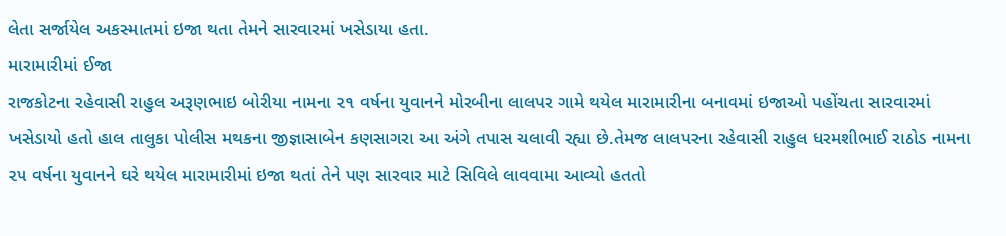લેતા સર્જાયેલ અકસ્માતમાં ઇજા થતા તેમને સારવારમાં ખસેડાયા હતા.
મારામારીમાં ઈજા
રાજકોટના રહેવાસી રાહુલ અરૂણભાઇ બોરીયા નામના ૨૧ વર્ષના યુવાનને મોરબીના લાલપર ગામે થયેલ મારામારીના બનાવમાં ઇજાઓ પહોંચતા સારવારમાં ખસેડાયો હતો હાલ તાલુકા પોલીસ મથકના જીજ્ઞાસાબેન કણસાગરા આ અંગે તપાસ ચલાવી રહ્યા છે.તેમજ લાલપરના રહેવાસી રાહુલ ધરમશીભાઈ રાઠોડ નામના ૨૫ વર્ષના યુવાનને ઘરે થયેલ મારામારીમાં ઇજા થતાં તેને પણ સારવાર માટે સિવિલે લાવવામા આવ્યો હતતો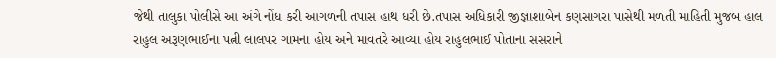જેથી તાલુકા પોલીસે આ અંગે નોંધ કરી આગળની તપાસ હાથ ધરી છે.તપાસ અધિકારી જીજ્ઞાશાબેન કણસાગરા પાસેથી મળતી માહિતી મુજબ હાલ રાહુલ અરૂણભાઈના પત્ની લાલપર ગામના હોય અને માવતરે આવ્યા હોય રાહુલભાઈ પોતાના સસરાને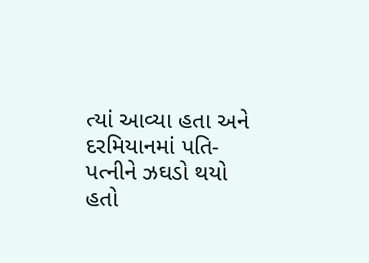ત્યાં આવ્યા હતા અને દરમિયાનમાં પતિ-પત્નીને ઝઘડો થયો હતો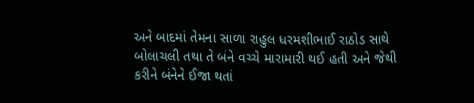અને બાદમાં તેમના સાળા રાહુલ ધરમશીભાઈ રાઠોડ સાથે બોલાચલી તથા તે બંને વચ્ચે મારામારી થઈ હતી અને જેથી કરીને બંનેને ઈજા થતાં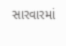સારવારમાં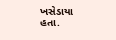ખસેડાયા હતા.